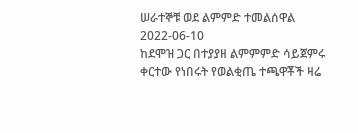ሠራተኞቹ ወደ ልምምድ ተመልሰዋል
2022-06-10
ከደሞዝ ጋር በተያያዘ ልምምምድ ሳይጀምሩ ቀርተው የነበሩት የወልቂጤ ተጫዋቾች ዛሬ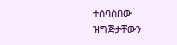ተሰባስበው ዝግጅታቸውን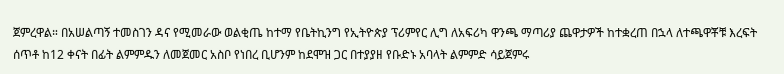ጀምረዋል። በአሠልጣኝ ተመስገን ዳና የሚመራው ወልቂጤ ከተማ የቤትኪንግ የኢትዮጵያ ፕሪምየር ሊግ ለአፍሪካ ዋንጫ ማጣሪያ ጨዋታዎች ከተቋረጠ በኋላ ለተጫዋቾቹ እረፍት ሰጥቶ ከ12 ቀናት በፊት ልምምዱን ለመጀመር አስቦ የነበረ ቢሆንም ከደሞዝ ጋር በተያያዘ የቡድኑ አባላት ልምምድ ሳይጀምሩ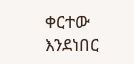ቀርተው እንደነበር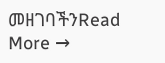መዘገባችንRead More →